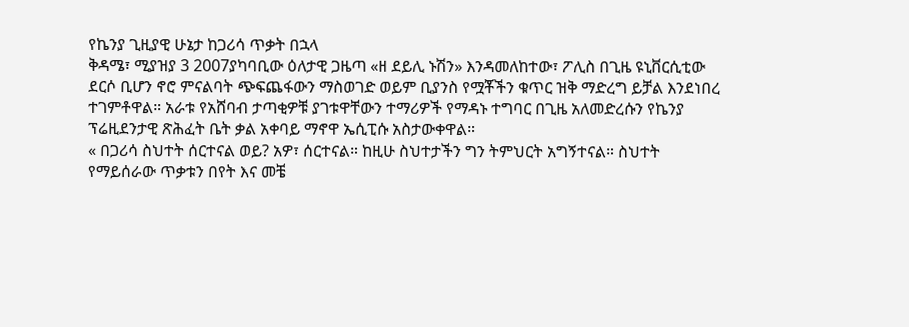የኬንያ ጊዚያዊ ሁኔታ ከጋሪሳ ጥቃት በኋላ
ቅዳሜ፣ ሚያዝያ 3 2007ያካባቢው ዕለታዊ ጋዜጣ «ዘ ደይሊ ኑሽን» እንዳመለከተው፣ ፖሊስ በጊዜ ዩኒቨርሲቲው ደርሶ ቢሆን ኖሮ ምናልባት ጭፍጨፋውን ማስወገድ ወይም ቢያንስ የሟቾችን ቁጥር ዝቅ ማድረግ ይቻል እንደነበረ ተገምቶዋል። አራቱ የአሸባብ ታጣቂዎቹ ያገቱዋቸውን ተማሪዎች የማዳኑ ተግባር በጊዜ አለመድረሱን የኬንያ ፕሬዚደንታዊ ጽሕፈት ቤት ቃል አቀባይ ማኖዋ ኤሲፒሱ አስታውቀዋል።
« በጋሪሳ ስህተት ሰርተናል ወይ? አዎ፣ ሰርተናል። ከዚሁ ስህተታችን ግን ትምህርት አግኝተናል። ስህተት የማይሰራው ጥቃቱን በየት እና መቼ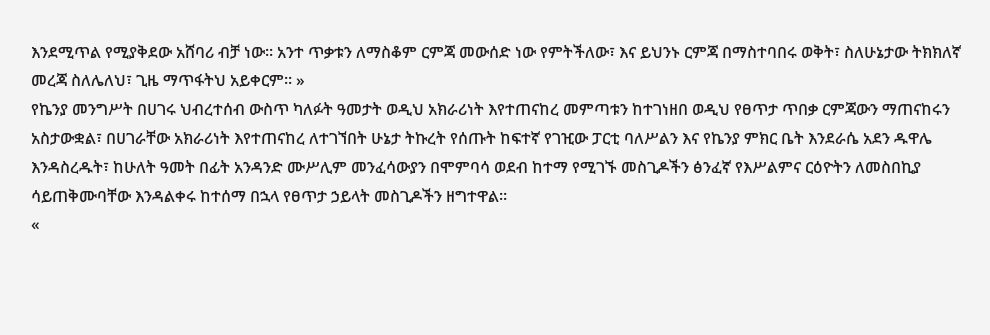እንደሚጥል የሚያቅደው አሸባሪ ብቻ ነው። አንተ ጥቃቱን ለማስቆም ርምጃ መውሰድ ነው የምትችለው፣ እና ይህንኑ ርምጃ በማስተባበሩ ወቅት፣ ስለሁኔታው ትክክለኛ መረጃ ስለሌለህ፣ ጊዜ ማጥፋትህ አይቀርም። »
የኬንያ መንግሥት በሀገሩ ህብረተሰብ ውስጥ ካለፉት ዓመታት ወዲህ አክራሪነት እየተጠናከረ መምጣቱን ከተገነዘበ ወዲህ የፀጥታ ጥበቃ ርምጃውን ማጠናከሩን አስታውቋል፣ በሀገራቸው አክራሪነት እየተጠናከረ ለተገኘበት ሁኔታ ትኩረት የሰጡት ከፍተኛ የገዢው ፓርቲ ባለሥልን እና የኬንያ ምክር ቤት እንደራሴ አደን ዱዋሌ እንዳስረዱት፣ ከሁለት ዓመት በፊት አንዳንድ ሙሥሊም መንፈሳውያን በሞምባሳ ወደብ ከተማ የሚገኙ መስጊዶችን ፅንፈኛ የእሥልምና ርዕዮትን ለመስበኪያ ሳይጠቅሙባቸው እንዳልቀሩ ከተሰማ በኋላ የፀጥታ ኃይላት መስጊዶችን ዘግተዋል።
«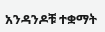አንዳንዶቹ ተቋማት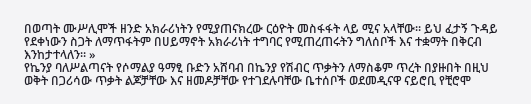በወጣት ሙሥሊሞች ዘንድ አክራሪነትን የሚያጠናክረው ርዕዮት መስፋፋት ላይ ሚና አላቸው። ይህ ፈታኝ ጉዳይ የደቀነውን ስጋት ለማጥፋትም በሀይማኖት አክራሪነት ተግባር የሚጠረጠሩትን ግለሰቦች እና ተቋማት በቅርብ እንከታተላለን። »
የኬንያ ባለሥልጣናት የሶማልያ ዓማፂ ቡድን አሸባብ በኬንያ የሽብር ጥቃትን ለማስቆም ጥረት በያዙበት በዚህ ወቅት በጋሪሳው ጥቃት ልጆቻቸው እና ዘመዶቻቸው የተገደሉባቸው ቤተሰቦች ወደመዲናዋ ናይሮቢ የቺሮሞ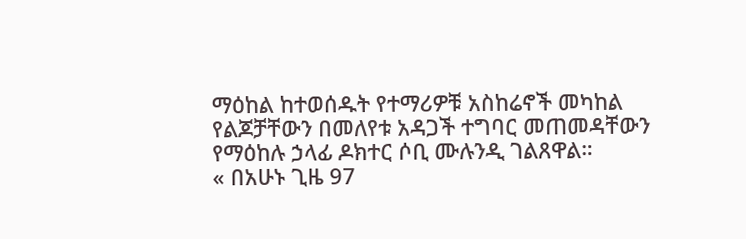ማዕከል ከተወሰዱት የተማሪዎቹ አስከሬኖች መካከል የልጆቻቸውን በመለየቱ አዳጋች ተግባር መጠመዳቸውን የማዕከሉ ኃላፊ ዶክተር ሶቢ ሙሉንዲ ገልጸዋል።
« በአሁኑ ጊዜ 97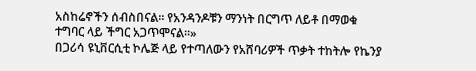አስከሬኖችን ሰብስበናል። የአንዳንዶቹን ማንነት በርግጥ ለይቶ በማወቁ ተግባር ላይ ችግር አጋጥሞናል።»
በጋሪሳ ዩኒቨርሲቲ ኮሌጅ ላይ የተጣለውን የአሸባሪዎች ጥቃት ተከትሎ የኬንያ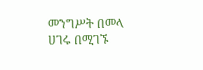መንግሥት በመላ ሀገሩ በሚገኙ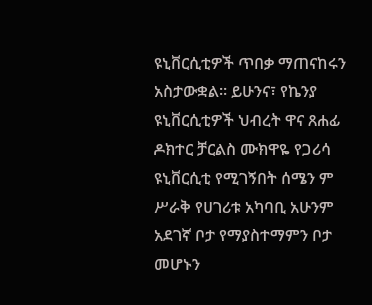ዩኒቨርሲቲዎች ጥበቃ ማጠናከሩን አስታውቋል። ይሁንና፣ የኬንያ ዩኒቨርሲቲዎች ህብረት ዋና ጸሐፊ ዶክተር ቻርልስ ሙክዋዬ የጋሪሳ ዩኒቨርሲቲ የሚገኝበት ሰሜን ም ሥራቅ የሀገሪቱ አካባቢ አሁንም አደገኛ ቦታ የማያስተማምን ቦታ መሆኑን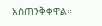አስጠንቅቀዋል።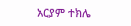አርያም ተክሌ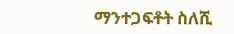ማንተጋፍቶት ስለሺ